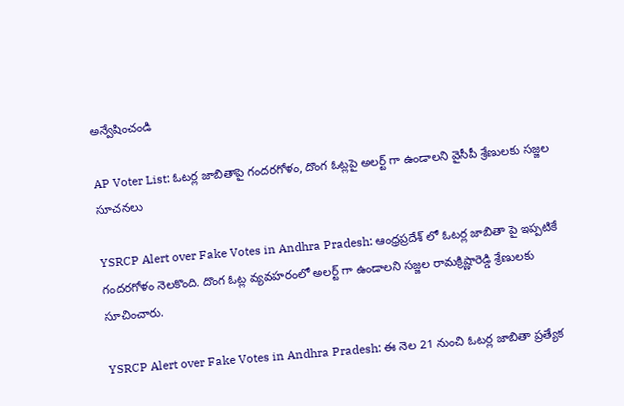అన్వేషించండి

AP Voter List: ఓటర్ల జాబితాపై గందరగోళం, దొంగ ఓట్లపై అలర్ట్ గా ఉండాలని వైసీపీ శ్రేణులకు సజ్జల సూచనలు

YSRCP Alert over Fake Votes in Andhra Pradesh: ఆంధ్రప్రదేశ్ లో ఓటర్ల జాబితా పై ఇప్పటికే గందరగోళం నెలకొంది. దొంగ ఓట్ల వ్యవహరంలో అలర్ట్ గా ఉండాలని సజ్జల రామక్రిష్ణారెడ్డి శ్రేణులకు సూచించారు.

YSRCP Alert over Fake Votes in Andhra Pradesh: ఈ నెల 21 నుంచి ఓటర్ల జాబితా ప్రత్యేక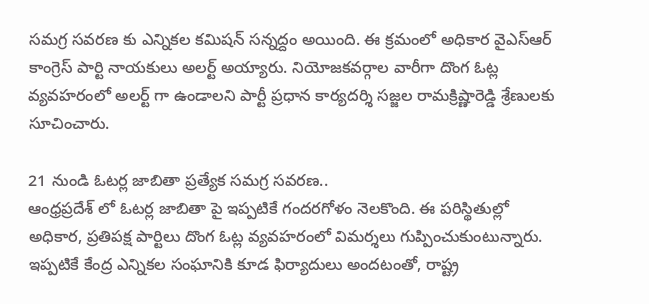సమగ్ర సవరణ కు ఎన్నికల కమిషన్ సన్నద్దం అయింది. ఈ క్రమంలో అధికార వైఎస్ఆర్ కాంగ్రెస్ పార్టి నాయకులు అలర్ట్ అయ్యారు. నియోజకవర్గాల వారీగా దొంగ ఓట్ల వ్యవహరంలో అలర్ట్ గా ఉండాలని పార్టీ ప్రధాన కార్యదర్శి సజ్జల రామక్రిష్ణారెడ్డి శ్రేణులకు సూచించారు.

21 నుండి ఓటర్ల జాబితా ప్రత్యేక సమగ్ర సవరణ..
ఆంధ్రప్రదేశ్ లో ఓటర్ల జాబితా పై ఇప్పటికే గందరగోళం నెలకొంది. ఈ పరిస్థితుల్లో అధికార, ప్రతిపక్ష పార్టిలు దొంగ ఓట్ల వ్యవహరంలో విమర్శలు గుప్పించుకుంటున్నారు. ఇప్పటికే కేంద్ర ఎన్నికల సంఘానికి కూడ ఫిర్యాదులు అందటంతో, రాష్ట్ర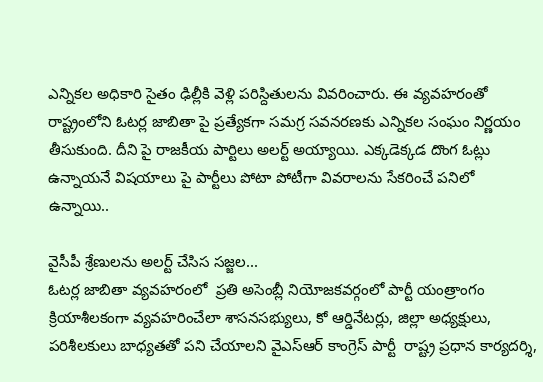ఎన్నికల అధికారి సైతం ఢిల్లీకి వెళ్లి పరిస్దితులను వివరించారు. ఈ వ్యవహరంతో రాష్ట్రంలోని ఓటర్ల జాబితా పై ప్రత్యేకగా సమగ్ర సవనరణకు ఎన్నికల సంఘం నిర్ణయం తీసుకుంది. దీని పై రాజకీయ పార్టిలు అలర్ట్ అయ్యాయి. ఎక్కడెక్కడ దొంగ ఓట్లు ఉన్నాయనే విషయాలు పై పార్టీలు పోటా పోటీగా వివరాలను సేకరించే పనిలో ఉన్నాయి..

వైసీపీ శ్రేణులను అలర్ట్ చేసిస సజ్జల...
ఓటర్ల జాబితా వ్యవహరంలో  ప్రతి అసెంబ్లీ నియోజకవర్గంలో పార్టీ యంత్రాంగం క్రియాశీలకంగా వ్యవహరించేలా శాసనసభ్యులు, కో ఆర్డినేటర్లు, జిల్లా అధ్యక్షులు, పరిశీలకులు బాధ్యతతో పని చేయాలని వైఎస్ఆర్ కాంగ్రెస్ పార్టీ  రాష్ట్ర ప్రధాన కార్యదర్శి,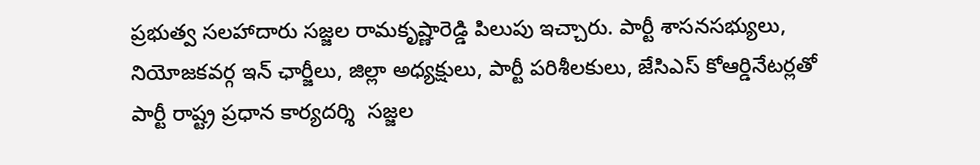ప్రభుత్వ సలహాదారు సజ్జల రామకృష్ణారెడ్డి పిలుపు ఇచ్చారు. పార్టీ శాసనసభ్యులు, నియోజకవర్గ ఇన్ ఛార్జీలు, జిల్లా అధ్యక్షులు, పార్టీ పరిశీలకులు, జేసిఎస్ కోఆర్డినేటర్లతో  పార్టీ రాష్ట్ర ప్రధాన కార్యదర్శి  సజ్జల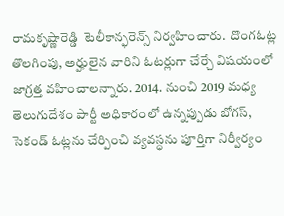రామకృష్ణారెడ్డి  టెలీకాన్ఫరెన్స్ నిర్వహించారు.  దొంగఓట్ల తొలగింపు, అర్హులైన వారిని ఓటర్లుగా చేర్చే విషయంలో జాగ్రత్త వహించాలన్నారు. 2014. నుంచి 2019 మధ్య తెలుగుదేశం పార్టీ అధికారంలో ఉన్నప్పుడు బోగస్, సెకండ్ ఓట్లను చేర్పించి వ్యవస్ధను పూర్తిగా నిర్వీర్యం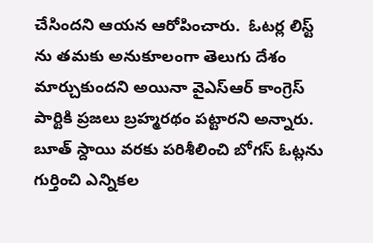చేసిందని ఆయన ఆరోపించారు.  ఓటర్ల లిస్ట్ ను తమకు అనుకూలంగా తెలుగు దేశం మార్చుకుందని అయినా వైఎస్ఆర్ కాంగ్రెస్ పార్టికి ప్రజలు బ్రహ్మరథం పట్టారని అన్నారు.  బూత్ స్దాయి వరకు పరిశీలించి బోగస్ ఓట్లను గుర్తించి ఎన్నికల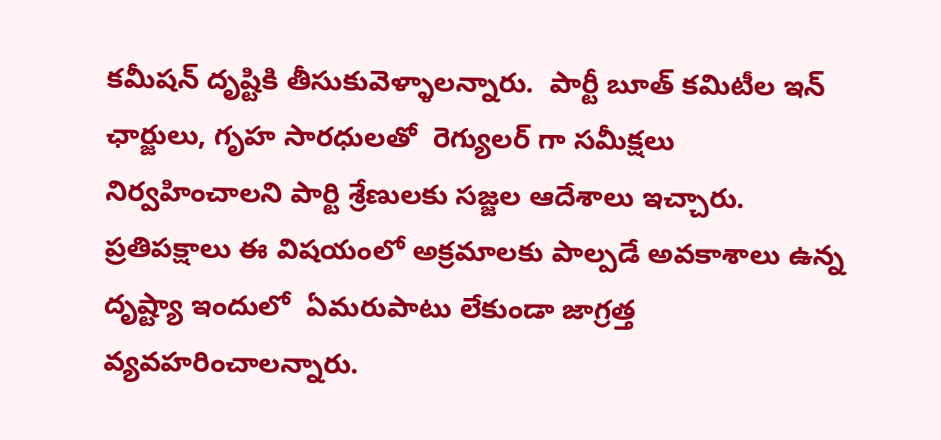కమీషన్ దృష్టికి తీసుకువెళ్ళాలన్నారు.  పార్టీ బూత్ కమిటీల ఇన్ ఛార్జులు, గృహ సారధులతో  రెగ్యులర్ గా సమీక్షలు నిర్వహించాలని పార్టి శ్రేణులకు సజ్జల ఆదేశాలు ఇచ్చారు.  ప్రతిపక్షాలు ఈ విషయంలో అక్రమాలకు పాల్పడే అవకాశాలు ఉన్న దృష్ట్యా ఇందులో  ఏమరుపాటు లేకుండా జాగ్రత్త వ్యవహరించాలన్నారు.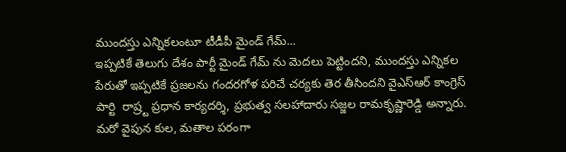ముందస్తు ఎన్నికలంటూ టీడీపీ మైండ్ గేమ్...
ఇప్పటికే తెలుగు దేశం పార్టీ మైండ్ గేమ్ ను మెదలు పెట్టిందని, ముందస్తు ఎన్నికల పేరుతో ఇప్పటికే ప్రజలను గందరగోళ పరిచే చర్యకు తెర తీసిందని వైఎస్ఆర్ కాంగ్రెస్ పార్టి  రాష్ర్ట ప్రధాన కార్యదర్శి, ప్రభుత్వ సలహాదారు సజ్జల రామకృష్ణారెడ్డి అన్నారు.  మరో వైపున కుల, మతాల పరంగా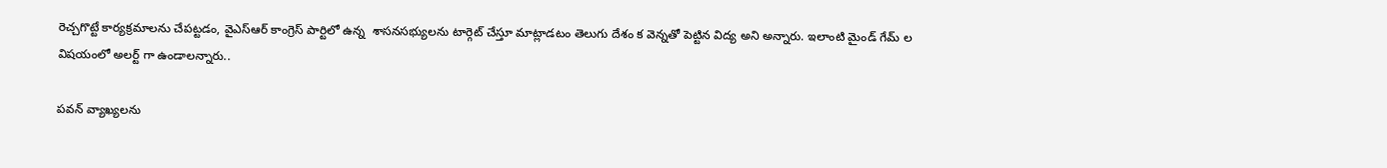రెచ్చగొట్టే కార్యక్రమాలను చేపట్టడం, వైఎస్ఆర్ కాంగ్రెస్ పార్టిలో ఉన్న  శాసనసభ్యులను టార్గెట్ చేస్తూ మాట్లాడటం తెలుగు దేశం క వెన్నతో పెట్టిన విద్య అని అన్నారు. ఇలాంటి మైండ్ గేమ్ ల విషయంలో అలర్ట్ గా ఉండాలన్నారు..

పవన్ వ్యాఖ్యలను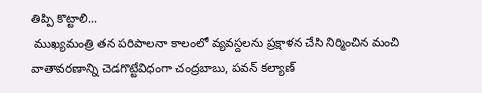తిప్పి కొట్టాలి...
 ముఖ్యమంత్రి తన పరిపాలనా కాలంలో వ్యవస్దలను ప్రక్షాళన చేసి నిర్మించిన మంచి వాతావరణాన్ని చెడగొట్టేవిధంగా చంద్రబాబు, పవన్ కల్యాణ్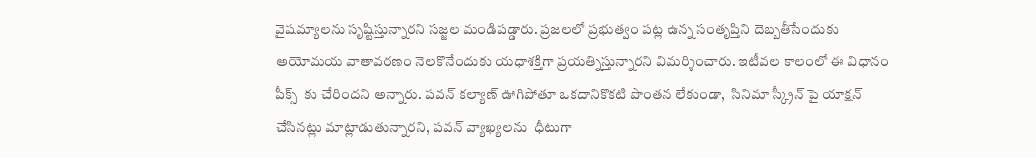వైషమ్యాలను సృష్టిస్తున్నారని సజ్జల మండిపడ్డారు. ప్రజలలో ప్రభుత్వం పట్ల ఉన్న సంతృప్తిని దెబ్బతీసేందుకు అయోమయ వాతావరణం నెలకొనేందుకు యధాశక్తిగా ప్రయత్నిస్తున్నారని విమర్శించారు. ఇటీవల కాలంలో ఈ విధానం పీక్స్  కు చేరిందని అన్నారు. పవన్ కల్యాణ్ ఊగిపోతూ ఒకదానికొకటి పొంతన లేకుండా,  సినిమా స్క్రీన్ పై యాక్షన్ చేసినట్లు మాట్లాడుతున్నారని, పవన్ వ్యాఖ్యలను  ధీటుగా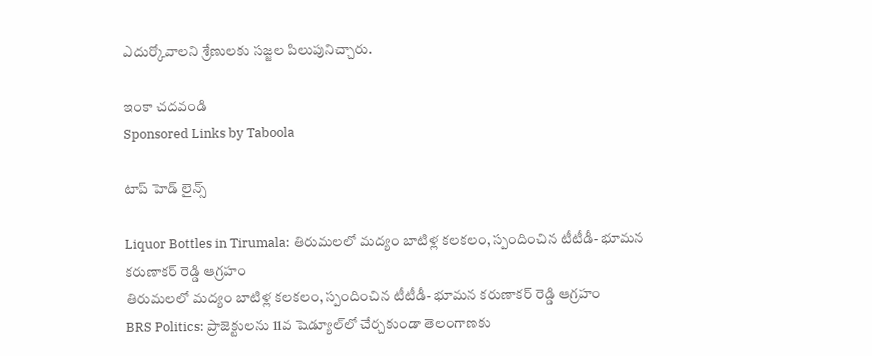ఎదుర్కోవాలని శ్రేణులకు సజ్జల పిలుపునిచ్చారు.

ఇంకా చదవండి
Sponsored Links by Taboola

టాప్ హెడ్ లైన్స్

Liquor Bottles in Tirumala: తిరుమలలో మద్యం బాటిళ్ల కలకలం, స్పందించిన టీటీడీ- భూమన కరుణాకర్ రెడ్డి ఆగ్రహం
తిరుమలలో మద్యం బాటిళ్ల కలకలం, స్పందించిన టీటీడీ- భూమన కరుణాకర్ రెడ్డి ఆగ్రహం
BRS Politics: ప్రాజెక్టులను 11వ షెడ్యూల్‌లో చేర్చకుండా తెలంగాణకు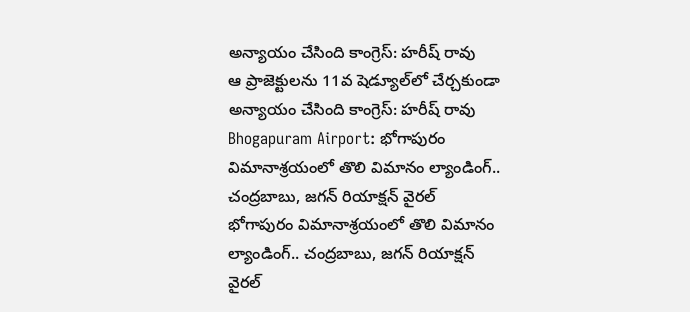అన్యాయం చేసింది కాంగ్రెస్: హరీష్ రావు
ఆ ప్రాజెక్టులను 11వ షెడ్యూల్‌లో చేర్చకుండా అన్యాయం చేసింది కాంగ్రెస్: హరీష్ రావు
Bhogapuram Airport: భోగాపురం విమానాశ్రయంలో తొలి విమానం ల్యాండింగ్.. చంద్రబాబు, జగన్ రియాక్షన్ వైరల్
భోగాపురం విమానాశ్రయంలో తొలి విమానం ల్యాండింగ్.. చంద్రబాబు, జగన్ రియాక్షన్ వైరల్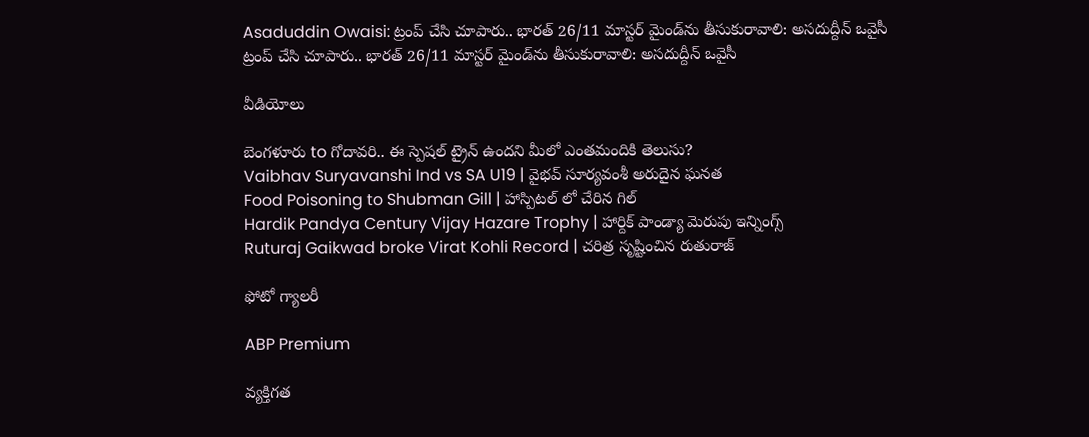Asaduddin Owaisi: ట్రంప్ చేసి చూపారు.. భారత్ 26/11 మాస్టర్ మైండ్‌ను తీసుకురావాలి: అసదుద్దీన్ ఒవైసీ
ట్రంప్ చేసి చూపారు.. భారత్ 26/11 మాస్టర్ మైండ్‌ను తీసుకురావాలి: అసదుద్దీన్ ఒవైసీ

వీడియోలు

బెంగళూరు to గోదావరి.. ఈ స్పెషల్ ట్రైన్ ఉందని మీలో ఎంతమందికి తెలుసు?
Vaibhav Suryavanshi Ind vs SA U19 | వైభవ్ సూర్యవంశీ అరుదైన ఘనత
Food Poisoning to Shubman Gill | హాస్పిటల్ లో చేరిన గిల్
Hardik Pandya Century Vijay Hazare Trophy | హార్దిక్ పాండ్యా మెరుపు ఇన్నింగ్స్
Ruturaj Gaikwad broke Virat Kohli Record | చరిత్ర సృష్టించిన రుతురాజ్

ఫోటో గ్యాలరీ

ABP Premium

వ్యక్తిగత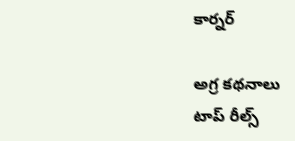కార్నర్

అగ్ర కథనాలు
టాప్ రీల్స్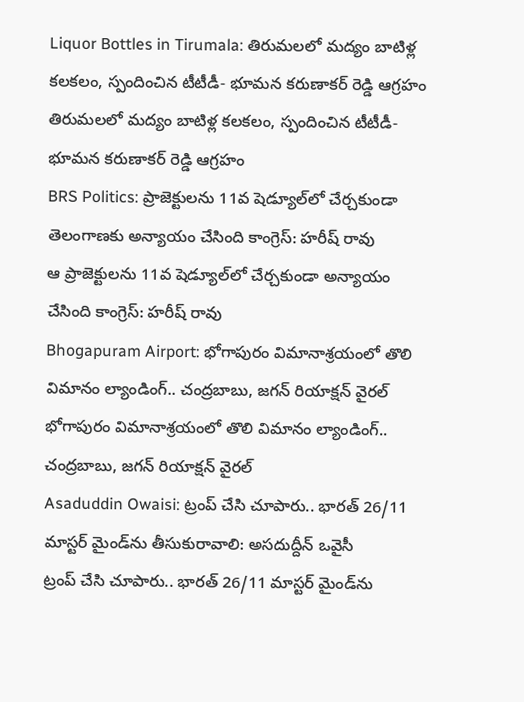Liquor Bottles in Tirumala: తిరుమలలో మద్యం బాటిళ్ల కలకలం, స్పందించిన టీటీడీ- భూమన కరుణాకర్ రెడ్డి ఆగ్రహం
తిరుమలలో మద్యం బాటిళ్ల కలకలం, స్పందించిన టీటీడీ- భూమన కరుణాకర్ రెడ్డి ఆగ్రహం
BRS Politics: ప్రాజెక్టులను 11వ షెడ్యూల్‌లో చేర్చకుండా తెలంగాణకు అన్యాయం చేసింది కాంగ్రెస్: హరీష్ రావు
ఆ ప్రాజెక్టులను 11వ షెడ్యూల్‌లో చేర్చకుండా అన్యాయం చేసింది కాంగ్రెస్: హరీష్ రావు
Bhogapuram Airport: భోగాపురం విమానాశ్రయంలో తొలి విమానం ల్యాండింగ్.. చంద్రబాబు, జగన్ రియాక్షన్ వైరల్
భోగాపురం విమానాశ్రయంలో తొలి విమానం ల్యాండింగ్.. చంద్రబాబు, జగన్ రియాక్షన్ వైరల్
Asaduddin Owaisi: ట్రంప్ చేసి చూపారు.. భారత్ 26/11 మాస్టర్ మైండ్‌ను తీసుకురావాలి: అసదుద్దీన్ ఒవైసీ
ట్రంప్ చేసి చూపారు.. భారత్ 26/11 మాస్టర్ మైండ్‌ను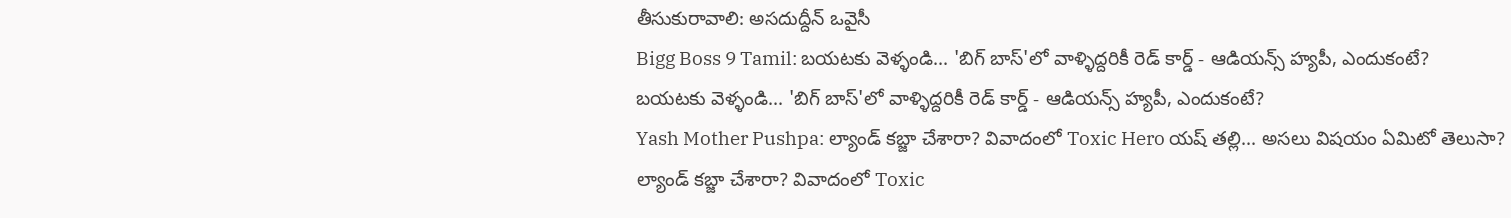తీసుకురావాలి: అసదుద్దీన్ ఒవైసీ
Bigg Boss 9 Tamil: బయటకు వెళ్ళండి... 'బిగ్ బాస్'లో వాళ్ళిద్దరికీ రెడ్ కార్డ్ - ఆడియన్స్‌ హ్యపీ, ఎందుకంటే?
బయటకు వెళ్ళండి... 'బిగ్ బాస్'లో వాళ్ళిద్దరికీ రెడ్ కార్డ్ - ఆడియన్స్‌ హ్యపీ, ఎందుకంటే?
Yash Mother Pushpa: ల్యాండ్ కబ్జా చేశారా? వివాదంలో Toxic Hero యష్ తల్లి... అసలు విషయం ఏమిటో తెలుసా?
ల్యాండ్ కబ్జా చేశారా? వివాదంలో Toxic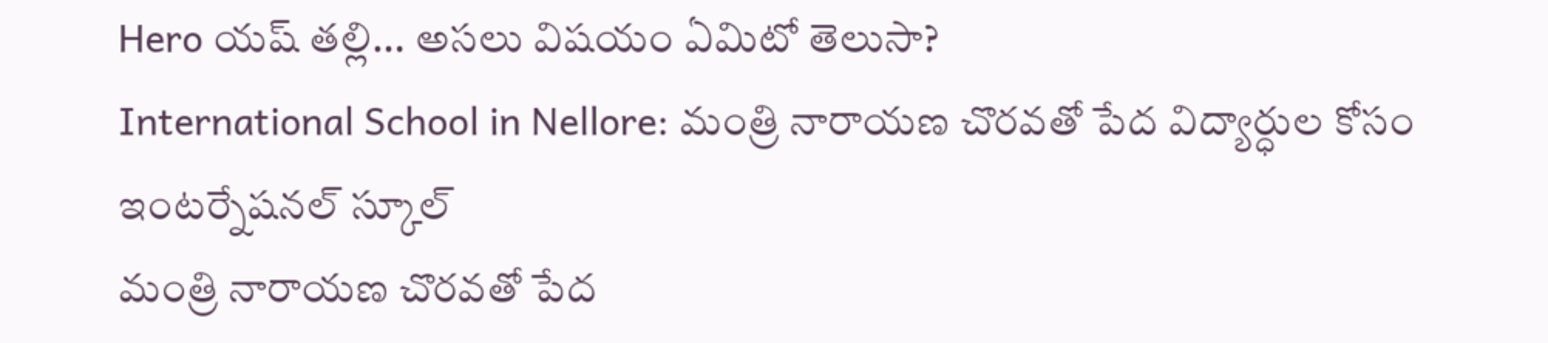Hero యష్ తల్లి... అసలు విషయం ఏమిటో తెలుసా?
International School in Nellore: మంత్రి నారాయణ చొరవతో పేద విద్యార్ధుల కోసం ఇంటర్నేషనల్ స్కూల్
మంత్రి నారాయణ చొరవతో పేద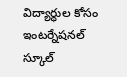విద్యార్ధుల కోసం ఇంటర్నేషనల్ స్కూల్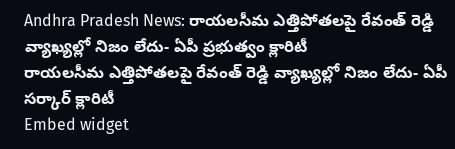Andhra Pradesh News: రాయలసీమ ఎత్తిపోతలపై రేవంత్ రెడ్డి వ్యాఖ్యల్లో నిజం లేదు- ఏపీ ప్రభుత్వం క్లారిటీ
రాయలసీమ ఎత్తిపోతలపై రేవంత్ రెడ్డి వ్యాఖ్యల్లో నిజం లేదు- ఏపీ సర్కార్ క్లారిటీ
Embed widget